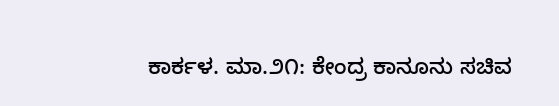ಕಾರ್ಕಳ. ಮಾ.೨೧: ಕೇಂದ್ರ ಕಾನೂನು ಸಚಿವ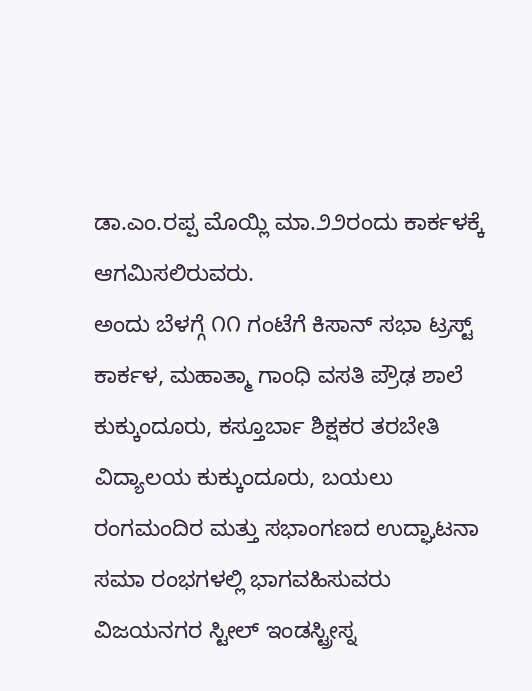ಡಾ.ಎಂ.ರಪ್ಪ ಮೊಯ್ಲಿ ಮಾ.೨೨ರಂದು ಕಾರ್ಕಳಕ್ಕೆ ಆಗಮಿಸಲಿರುವರು.
ಅಂದು ಬೆಳಗ್ಗೆ ೧೧ ಗಂಟೆಗೆ ಕಿಸಾನ್ ಸಭಾ ಟ್ರಸ್ಟ್ ಕಾರ್ಕಳ, ಮಹಾತ್ಮಾ ಗಾಂಧಿ ವಸತಿ ಪ್ರೌಢ ಶಾಲೆ ಕುಕ್ಕುಂದೂರು, ಕಸ್ತೂರ್ಬಾ ಶಿಕ್ಷಕರ ತರಬೇತಿ ವಿದ್ಯಾಲಯ ಕುಕ್ಕುಂದೂರು, ಬಯಲು ರಂಗಮಂದಿರ ಮತ್ತು ಸಭಾಂಗಣದ ಉದ್ಘಾಟನಾ ಸಮಾ ರಂಭಗಳಲ್ಲಿ ಭಾಗವಹಿಸುವರು ವಿಜಯನಗರ ಸ್ಟೀಲ್ ಇಂಡಸ್ಟ್ರೀಸ್ನ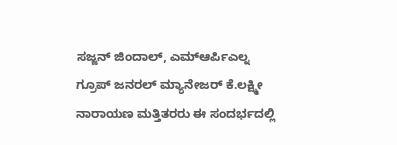ಸಜ್ಜನ್ ಜಿಂದಾಲ್, ಎಮ್ಆರ್ಪಿಎಲ್ನ ಗ್ರೂಪ್ ಜನರಲ್ ಮ್ಯಾನೇಜರ್ ಕೆ.ಲಕ್ಷ್ಮೀ ನಾರಾಯಣ ಮತ್ತಿತರರು ಈ ಸಂದರ್ಭದಲ್ಲಿ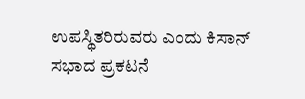ಉಪಸ್ಥಿತರಿರುವರು ಎಂದು ಕಿಸಾನ್ ಸಭಾದ ಪ್ರಕಟನೆ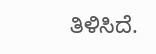ತಿಳಿಸಿದೆ.